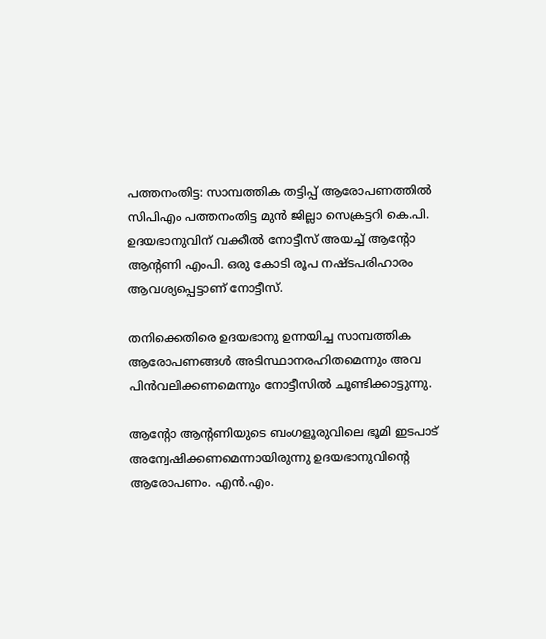പത്തനംതിട്ട: സാമ്പത്തിക തട്ടിപ്പ് ആരോപണത്തിൽ സിപിഎം പത്തനംതിട്ട മുൻ ജില്ലാ സെക്രട്ടറി കെ.പി. ഉദയഭാനുവിന് വക്കീൽ നോട്ടീസ് അയച്ച് ആന്‍റോ ആന്‍റണി എംപി. ഒരു കോടി രൂപ നഷ്ടപരിഹാരം ആവശ്യപ്പെട്ടാണ് നോട്ടീസ്.

തനിക്കെതിരെ ഉദയഭാനു ഉന്നയിച്ച സാമ്പത്തിക ആരോപണങ്ങൾ അടിസ്ഥാനരഹിതമെന്നും അവ പിൻവലിക്കണമെന്നും നോട്ടീസിൽ ചൂണ്ടിക്കാട്ടുന്നു.

ആന്‍റോ ആന്‍റണിയുടെ ബംഗളൂരുവിലെ ഭൂമി ഇടപാട് അന്വേഷിക്കണമെന്നായിരുന്നു ഉദയഭാനുവിന്‍റെ ആരോപണം. എൻ.എം.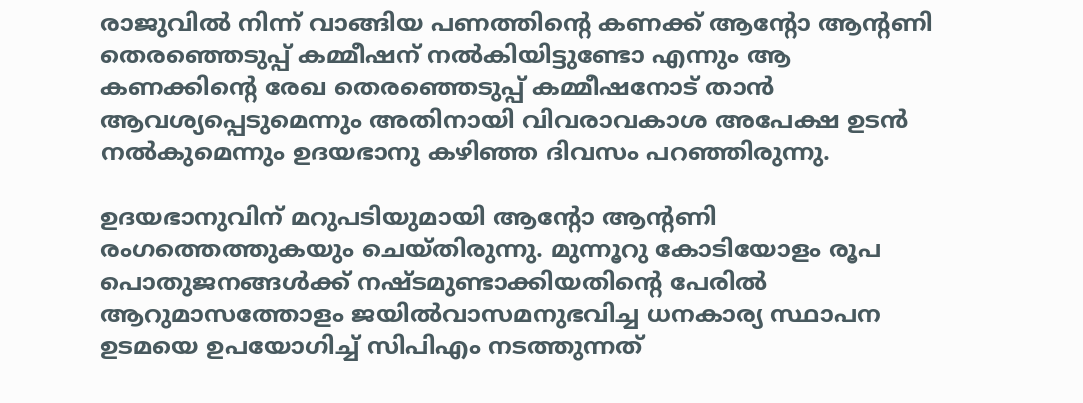രാജുവിൽ നിന്ന് വാങ്ങിയ പണത്തിന്‍റെ കണക്ക് ആന്‍റോ ആന്‍റണി തെരഞ്ഞെടുപ്പ് കമ്മീഷന് നൽകിയിട്ടുണ്ടോ എന്നും ആ കണക്കിന്‍റെ രേഖ തെരഞ്ഞെടുപ്പ് കമ്മീഷനോട് താൻ ആവശ്യപ്പെടുമെന്നും അതിനായി വിവരാവകാശ അപേക്ഷ ഉടൻ നൽകുമെന്നും ഉദയഭാനു കഴിഞ്ഞ ദിവസം പറഞ്ഞിരുന്നു.

ഉദയഭാനുവിന് മറുപടിയുമായി ആന്‍റോ ആന്‍റണി രംഗത്തെത്തുകയും ചെയ്തിരുന്നു. മുന്നൂറു കോടിയോളം രൂപ പൊതുജനങ്ങൾക്ക് നഷ്ടമുണ്ടാക്കിയതിന്‍റെ പേരിൽ ആറുമാസത്തോളം ജയിൽവാസമനുഭവിച്ച ധനകാര്യ സ്ഥാപന ഉടമയെ ഉപയോഗിച്ച് സിപിഎം നടത്തുന്നത്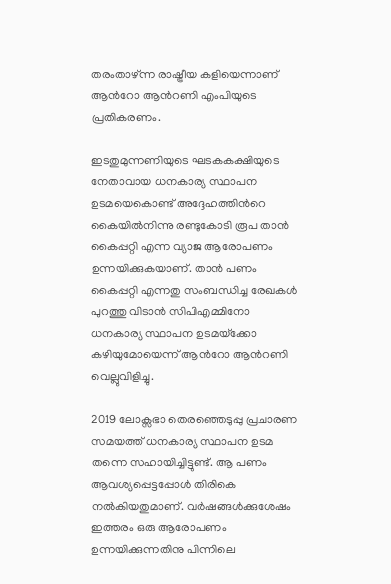തരംതാഴ്ന്ന രാഷ്ട്രീയ കളിയെന്നാണ് ആന്‍റോ ആന്‍റണി എംപിയുടെ പ്രതികരണം.

ഇടതുമുന്നണിയുടെ ഘടകകക്ഷിയുടെ നേതാവായ ധനകാര്യ സ്ഥാപന ഉടമയെകൊണ്ട് അദ്ദേഹത്തിന്‍റെ കൈയിൽനിന്നു രണ്ടുകോടി രൂപ താൻ കൈപ്പറ്റി എന്ന വ്യാജ ആരോപണം ഉന്നയിക്കുകയാണ്. താൻ പണം കൈപ്പറ്റി എന്നതു സംബന്ധിച്ച രേഖകൾ പുറത്തു വിടാൻ സിപിഎമ്മിനോ ധനകാര്യ സ്ഥാപന ഉടമയ്‌ക്കോ കഴിയുമോയെന്ന് ആന്‍റോ ആന്‍റണി വെല്ലുവിളിച്ചു.

2019 ലോക്സഭാ തെരഞ്ഞെടുപ്പു പ്രചാരണ സമയത്ത് ധനകാര്യ സ്ഥാപന ഉടമ തന്നെ സഹായിച്ചിട്ടുണ്ട്. ആ പണം ആവശ്യപ്പെട്ടപ്പോൾ തിരികെ നൽകിയതുമാണ്. വർഷങ്ങൾക്കുശേഷം ഇത്തരം ഒരു ആരോപണം ഉന്നയിക്കുന്നതിനു പിന്നിലെ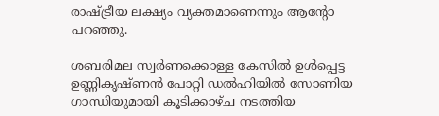രാഷ്ട്രീയ ലക്ഷ്യം വ്യക്തമാണെന്നും ആന്‍റോ പറഞ്ഞു.

ശബരിമല സ്വർണക്കൊള്ള കേസിൽ ഉൾപ്പെട്ട ഉണ്ണികൃഷ്ണൻ പോറ്റി ഡൽഹിയിൽ സോണിയ ഗാന്ധിയുമായി കൂടിക്കാഴ്ച നടത്തിയ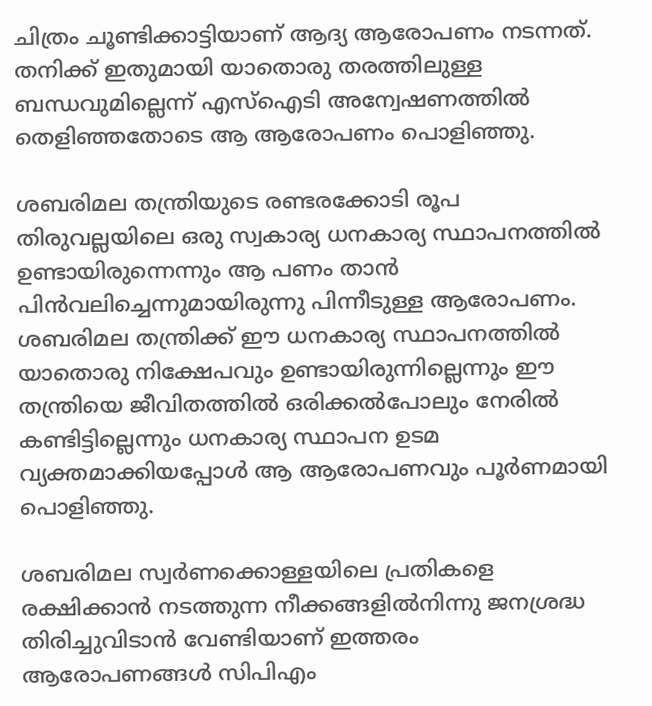ചിത്രം ചൂണ്ടിക്കാട്ടിയാണ് ആദ്യ ആരോപണം നടന്നത്. തനിക്ക് ഇതുമായി യാതൊരു തരത്തിലുള്ള ബന്ധവുമില്ലെന്ന് എസ്‌ഐടി അന്വേഷണത്തിൽ തെളിഞ്ഞതോടെ ആ ആരോപണം പൊളിഞ്ഞു.

ശബരിമല തന്ത്രിയുടെ രണ്ടരക്കോടി രൂപ തിരുവല്ലയിലെ ഒരു സ്വകാര്യ ധനകാര്യ സ്ഥാപനത്തിൽ ഉണ്ടായിരുന്നെന്നും ആ പണം താൻ പിൻവലിച്ചെന്നുമായിരുന്നു പിന്നീടുള്ള ആരോപണം. ശബരിമല തന്ത്രിക്ക് ഈ ധനകാര്യ സ്ഥാപനത്തിൽ യാതൊരു നിക്ഷേപവും ഉണ്ടായിരുന്നില്ലെന്നും ഈ തന്ത്രിയെ ജീവിതത്തിൽ ഒരിക്കൽപോലും നേരിൽ കണ്ടിട്ടില്ലെന്നും ധനകാര്യ സ്ഥാപന ഉടമ വ്യക്തമാക്കിയപ്പോൾ ആ ആരോപണവും പൂർണമായി പൊളിഞ്ഞു.

ശബരിമല സ്വർണക്കൊള്ളയിലെ പ്രതികളെ രക്ഷിക്കാൻ നടത്തുന്ന നീക്കങ്ങളിൽനിന്നു ജനശ്രദ്ധ തിരിച്ചുവിടാൻ വേണ്ടിയാണ് ഇത്തരം ആരോപണങ്ങൾ സിപിഎം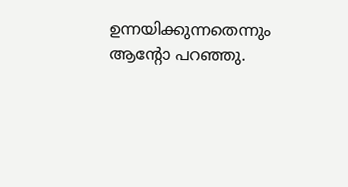ഉന്നയിക്കുന്നതെന്നും ആന്‍റോ പറഞ്ഞു.